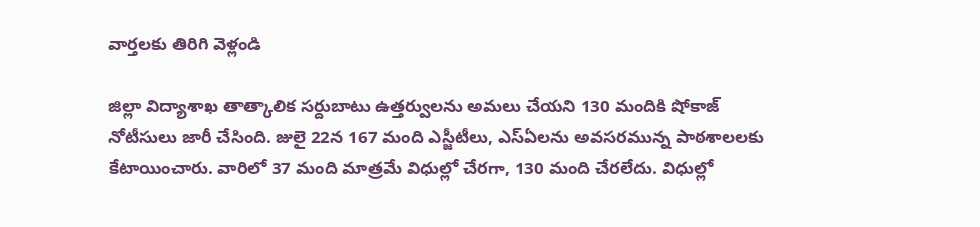వార్తలకు తిరిగి వెళ్లండి

జిల్లా విద్యాశాఖ తాత్కాలిక సర్దుబాటు ఉత్తర్వులను అమలు చేయని 130 మందికి షోకాజ్ నోటీసులు జారీ చేసింది. జులై 22న 167 మంది ఎస్జీటీలు, ఎస్ఏలను అవసరమున్న పాఠశాలలకు కేటాయించారు. వారిలో 37 మంది మాత్రమే విధుల్లో చేరగా, 130 మంది చేరలేదు. విధుల్లో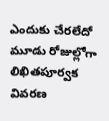ఎందుకు చేరలేదో మూడు రోజుల్లోగా లిఖితపూర్వక వివరణ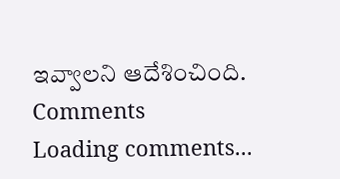ఇవ్వాలని ఆదేశించింది.
Comments
Loading comments...